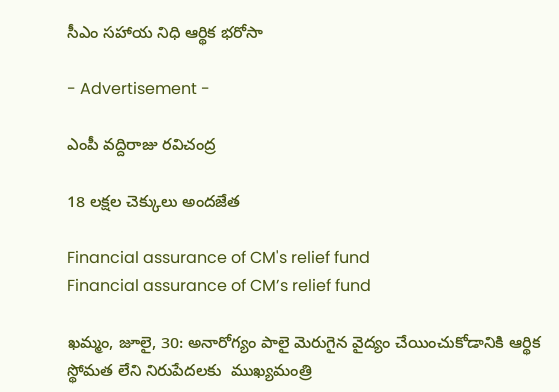సీఎం సహాయ నిధి ఆర్థిక భరోసా

- Advertisement -

ఎంపీ వద్దిరాజు రవిచంద్ర

18 లక్షల చెక్కులు అందజేత

Financial assurance of CM's relief fund
Financial assurance of CM’s relief fund

ఖమ్మం, జూలై, 30: అనారోగ్యం పాలై మెరుగైన వైద్యం చేయించుకోడానికి ఆర్థిక స్థోమత లేని నిరుపేదలకు  ముఖ్యమంత్రి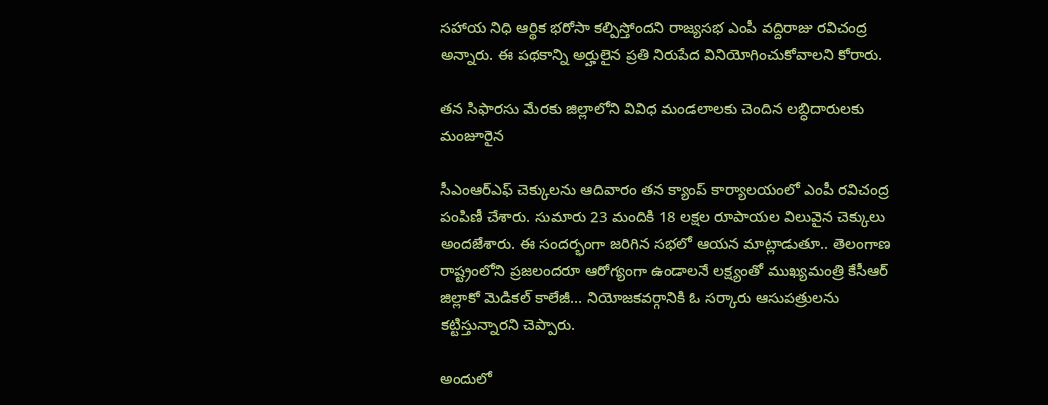సహాయ నిధి ఆర్థిక భరోసా కల్పిస్తోందని రాజ్యసభ ఎంపీ వద్దిరాజు రవిచంద్ర అన్నారు. ఈ పథకాన్ని అర్హులైన ప్రతి నిరుపేద వినియోగించుకోవాలని కోరారు.

తన సిఫారసు మేరకు జిల్లాలోని వివిధ మండలాలకు చెందిన లబ్ధిదారులకు మంజూరైన

సీఎంఆర్ఎఫ్ చెక్కులను ఆదివారం తన క్యాంప్ కార్యాలయంలో ఎంపీ రవిచంద్ర పంపిణీ చేశారు. సుమారు 23 మందికి 18 లక్షల రూపాయల విలువైన చెక్కులు అందజేశారు. ఈ సందర్భంగా జరిగిన సభలో ఆయన మాట్లాడుతూ.. తెలంగాణ రాష్ట్రంలోని ప్రజలందరూ ఆరోగ్యంగా ఉండాలనే లక్ష్యంతో ముఖ్యమంత్రి కేసీఆర్ జిల్లాకో మెడికల్ కాలేజీ… నియోజకవర్గానికి ఓ సర్కారు ఆసుపత్రులను కట్టిస్తున్నారని చెప్పారు.

అందులో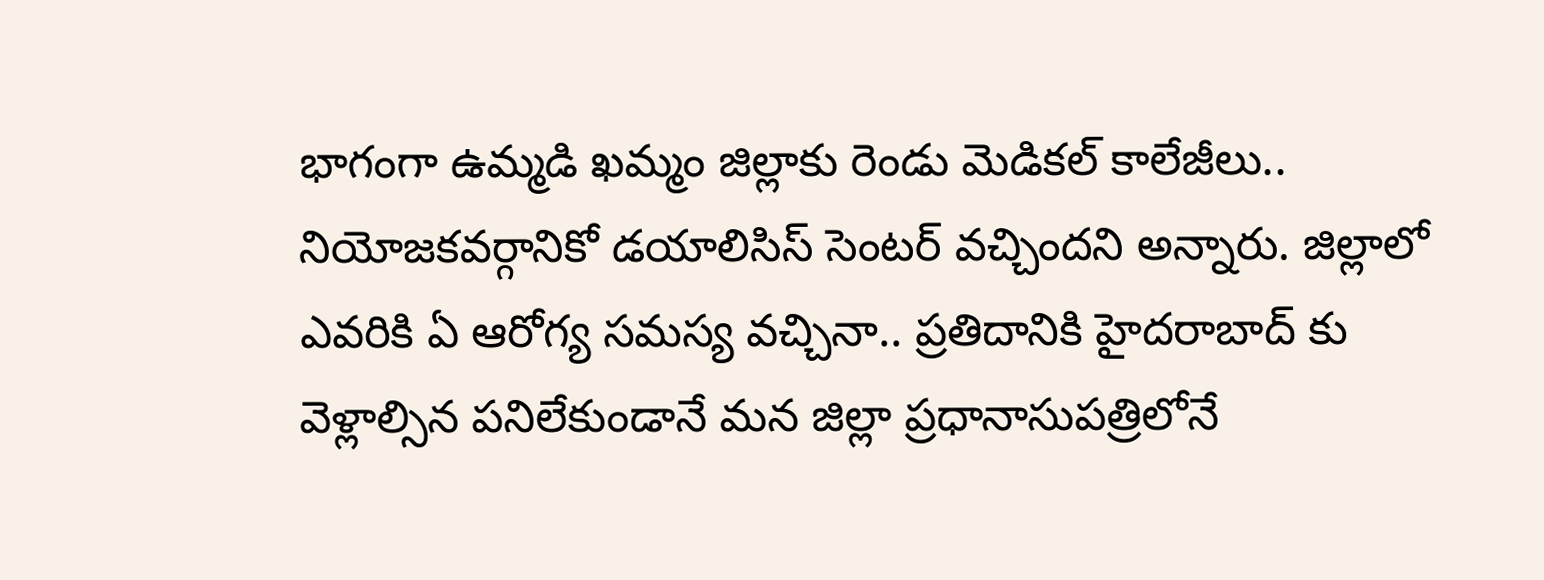భాగంగా ఉమ్మడి ఖమ్మం జిల్లాకు రెండు మెడికల్ కాలేజీలు.. నియోజకవర్గానికో డయాలిసిస్ సెంటర్ వచ్చిందని అన్నారు. జిల్లాలో ఎవరికి ఏ ఆరోగ్య సమస్య వచ్చినా.. ప్రతిదానికి హైదరాబాద్ కు వెళ్లాల్సిన పనిలేకుండానే మన జిల్లా ప్రధానాసుపత్రిలోనే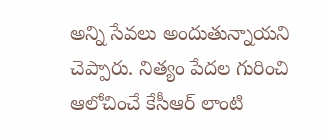అన్ని సేవలు అందుతున్నాయని చెప్పారు. నిత్యం పేదల గురించి ఆలోచించే కేసీఆర్ లాంటి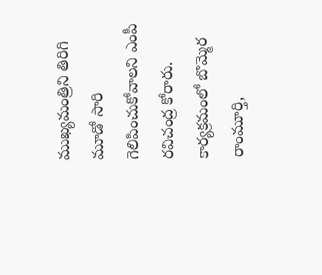ముఖ్యమంత్రిని తిరిగి మూడో సారి గెలిపించుకోవాలని ఎంపీ రవిచంద్ర కోరారు. కార్యక్రమంలో బొమ్మెర రాంమూర్తి,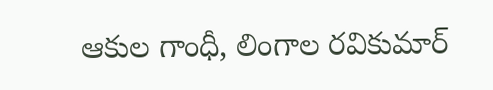ఆకుల గాంధీ, లింగాల రవికుమార్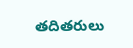తదితరులు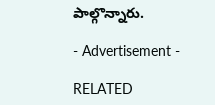పాల్గొన్నారు.

- Advertisement -

RELATED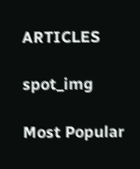ARTICLES

spot_img

Most Popular